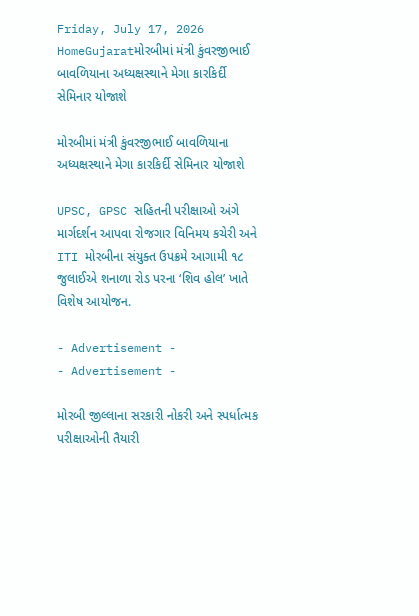Friday, July 17, 2026
HomeGujaratમોરબીમાં મંત્રી કુંવરજીભાઈ બાવળિયાના અધ્યક્ષસ્થાને મેગા કારકિર્દી સેમિનાર યોજાશે

મોરબીમાં મંત્રી કુંવરજીભાઈ બાવળિયાના અધ્યક્ષસ્થાને મેગા કારકિર્દી સેમિનાર યોજાશે

UPSC, GPSC સહિતની પરીક્ષાઓ અંગે માર્ગદર્શન આપવા રોજગાર વિનિમય કચેરી અને ITI મોરબીના સંયુક્ત ઉપક્રમે આગામી ૧૮ જુલાઈએ શનાળા રોડ પરના ‘શિવ હોલ’ ખાતે વિશેષ આયોજન.

- Advertisement -
- Advertisement -

મોરબી જીલ્લાના સરકારી નોકરી અને સ્પર્ધાત્મક પરીક્ષાઓની તૈયારી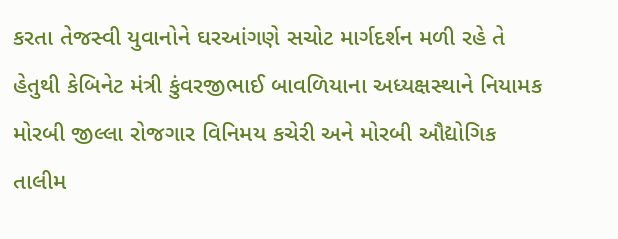કરતા તેજસ્વી યુવાનોને ઘરઆંગણે સચોટ માર્ગદર્શન મળી રહે તે હેતુથી કેબિનેટ મંત્રી કુંવરજીભાઈ બાવળિયાના અધ્યક્ષસ્થાને નિયામક મોરબી જીલ્લા રોજગાર વિનિમય કચેરી અને મોરબી ઔદ્યોગિક તાલીમ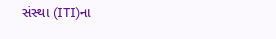સંસ્થા (ITI)ના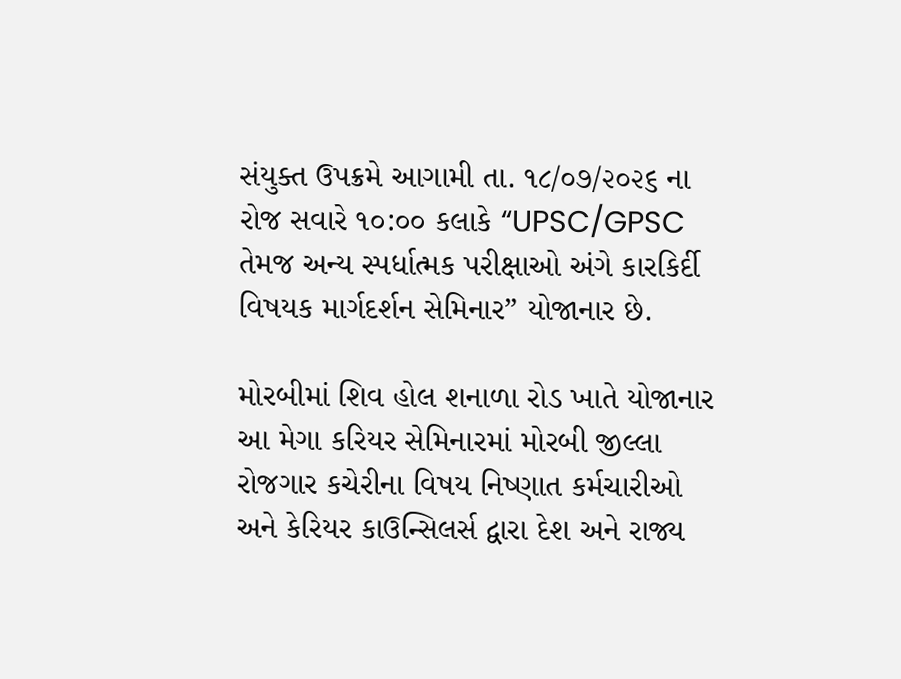સંયુક્ત ઉપક્રમે આગામી તા. ૧૮/૦૭/૨૦૨૬ ના રોજ સવારે ૧૦:૦૦ કલાકે “UPSC/GPSC તેમજ અન્ય સ્પર્ધાત્મક પરીક્ષાઓ અંગે કારકિર્દી વિષયક માર્ગદર્શન સેમિનાર” યોજાનાર છે.

મોરબીમાં શિવ હોલ શનાળા રોડ ખાતે યોજાનાર આ મેગા કરિયર સેમિનારમાં મોરબી જીલ્લા રોજગાર કચેરીના વિષય નિષ્ણાત કર્મચારીઓ અને કેરિયર કાઉન્સિલર્સ દ્વારા દેશ અને રાજ્ય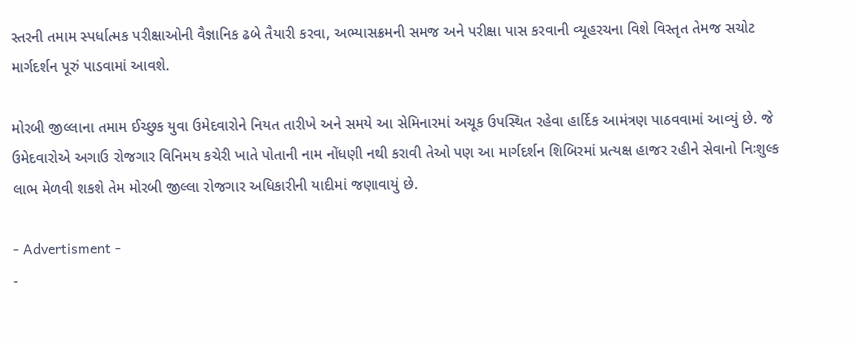સ્તરની તમામ સ્પર્ધાત્મક પરીક્ષાઓની વૈજ્ઞાનિક ઢબે તૈયારી કરવા, અભ્યાસક્રમની સમજ અને પરીક્ષા પાસ કરવાની વ્યૂહરચના વિશે વિસ્તૃત તેમજ સચોટ માર્ગદર્શન પૂરું પાડવામાં આવશે.

મોરબી જીલ્લાના તમામ ઈચ્છુક યુવા ઉમેદવારોને નિયત તારીખે અને સમયે આ સેમિનારમાં અચૂક ઉપસ્થિત રહેવા હાર્દિક આમંત્રણ પાઠવવામાં આવ્યું છે. જે ઉમેદવારોએ અગાઉ રોજગાર વિનિમય કચેરી ખાતે પોતાની નામ નોંધણી નથી કરાવી તેઓ પણ આ માર્ગદર્શન શિબિરમાં પ્રત્યક્ષ હાજર રહીને સેવાનો નિઃશુલ્ક લાભ મેળવી શકશે તેમ મોરબી જીલ્લા રોજગાર અધિકારીની યાદીમાં જણાવાયું છે.

- Advertisment -
-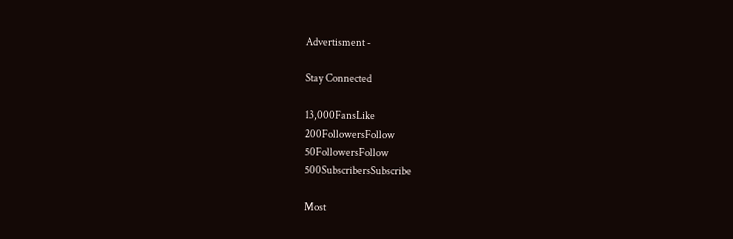Advertisment -

Stay Connected

13,000FansLike
200FollowersFollow
50FollowersFollow
500SubscribersSubscribe

Most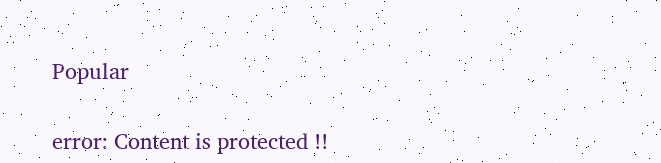Popular

error: Content is protected !!